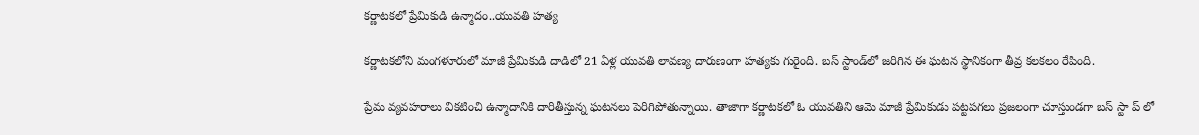కర్ణాటకలో ప్రేమికుడి ఉన్మాదం..యువతి హత్య

కర్ణాటకలోని మంగళూరులో మాజీ ప్రేమికుడి దాడిలో 21 ఏళ్ల యువతి లావణ్య దారుణంగా హత్యకు గురైంది. బస్ స్టాండ్‌లో జరిగిన ఈ ఘటన స్థానికంగా తీవ్ర కలకలం రేపింది.

ప్రేమ వ్యవహరాలు వికటించి ఉన్మాదానికి దారితీస్తున్న ఘటనలు పెరిగిపోతున్నాయి. తాజాగా కర్ణాటకలో ఓ యువతిని ఆమె మాజీ ప్రేమికుడు పట్టపగలు ప్రజలంగా చూస్తుండగా బస్ స్టా ప్ లో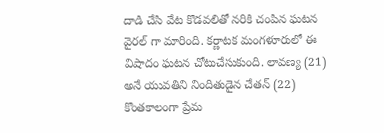దాడి చేసి వేట కొడవలితో నరికి చంపిన ఘటన వైరల్ గా మారింది. కర్ణాటక మంగళూరులో ఈ విషాదం ఘటన చోటుచేసుకుంది. లావణ్య (21) అనే యువతిని నిందితుడైన చేతన్ (22) కొంతకాలంగా ప్రేమ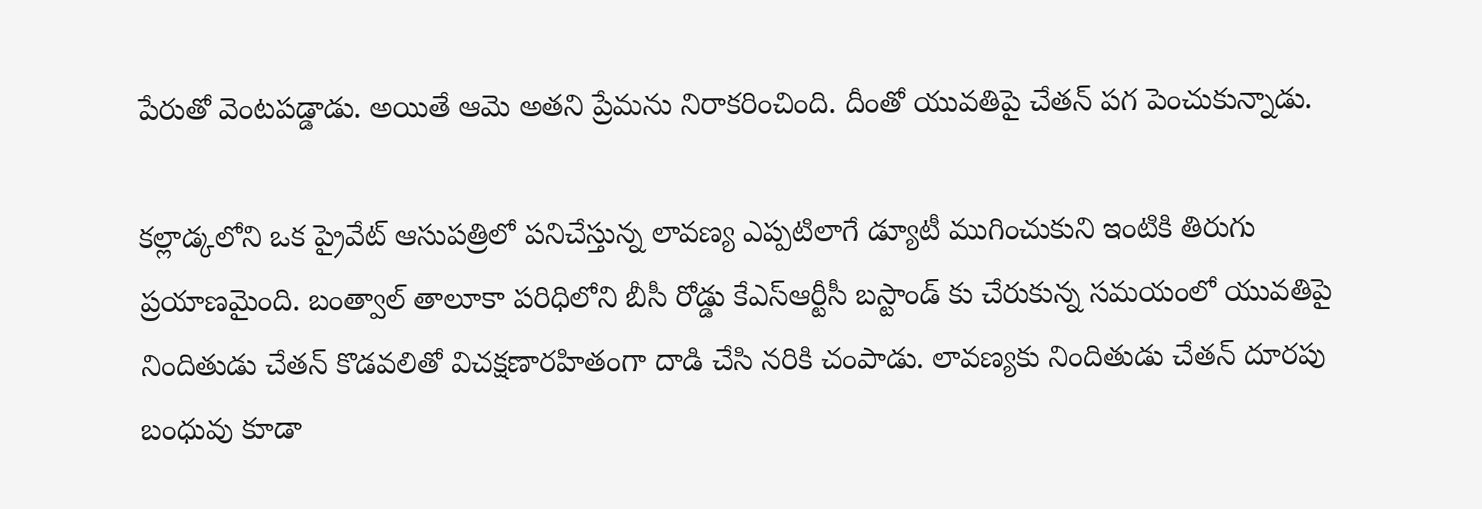పేరుతో వెంటపడ్డాడు. అయితే ఆమె అతని ప్రేమను నిరాకరించింది. దీంతో యువతిపై చేతన్ పగ పెంచుకున్నాడు.

కల్లాడ్కలోని ఒక ప్రైవేట్ ఆసుపత్రిలో పనిచేస్తున్న లావణ్య ఎప్పటిలాగే డ్యూటీ ముగించుకుని ఇంటికి తిరుగు ప్రయాణమైంది. బంత్వాల్ తాలూకా పరిధిలోని బీసీ రోడ్డు కేఎస్ఆర్టీసీ బస్టాండ్ కు చేరుకున్న సమయంలో యువతిపై నిందితుడు చేతన్ కొడవలితో విచక్షణారహితంగా దాడి చేసి నరికి చంపాడు. లావణ్యకు నిందితుడు చేతన్ దూరపు బంధువు కూడా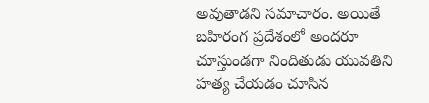అవుతాడని సమాచారం. అయితే బహిరంగ ప్రదేశంలో అందరూ చూస్తుండగా నిందితుడు యువతిని హత్య చేయడం చూసిన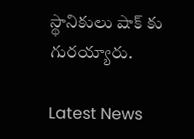స్థానికులు షాక్ కు గురయ్యారు.

Latest News